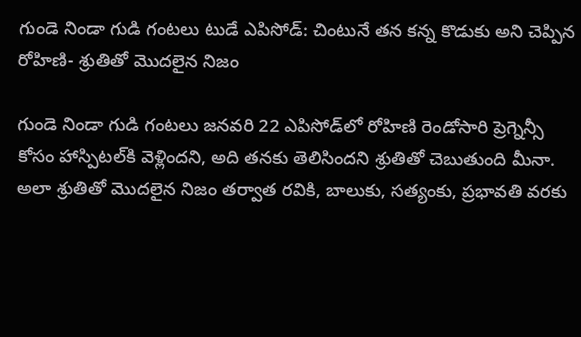గుండె నిండా గుడి గంటలు టుడే ఎపిసోడ్: చింటునే తన కన్న కొడుకు అని చెప్పిన రోహిణి- శ్రుతితో మొదలైన నిజం

గుండె నిండా గుడి గంటలు జనవరి 22 ఎపిసోడ్‌లో రోహిణి రెండోసారి ప్రెగ్నెన్సీ కోసం హాస్పిటల్‌కి వెళ్లిందని, అది తనకు తెలిసిందని శ్రుతితో చెబుతుంది మీనా. అలా శ్రుతితో మొదలైన నిజం తర్వాత రవికి, బాలుకు, సత్యంకు, ప్రభావతి వరకు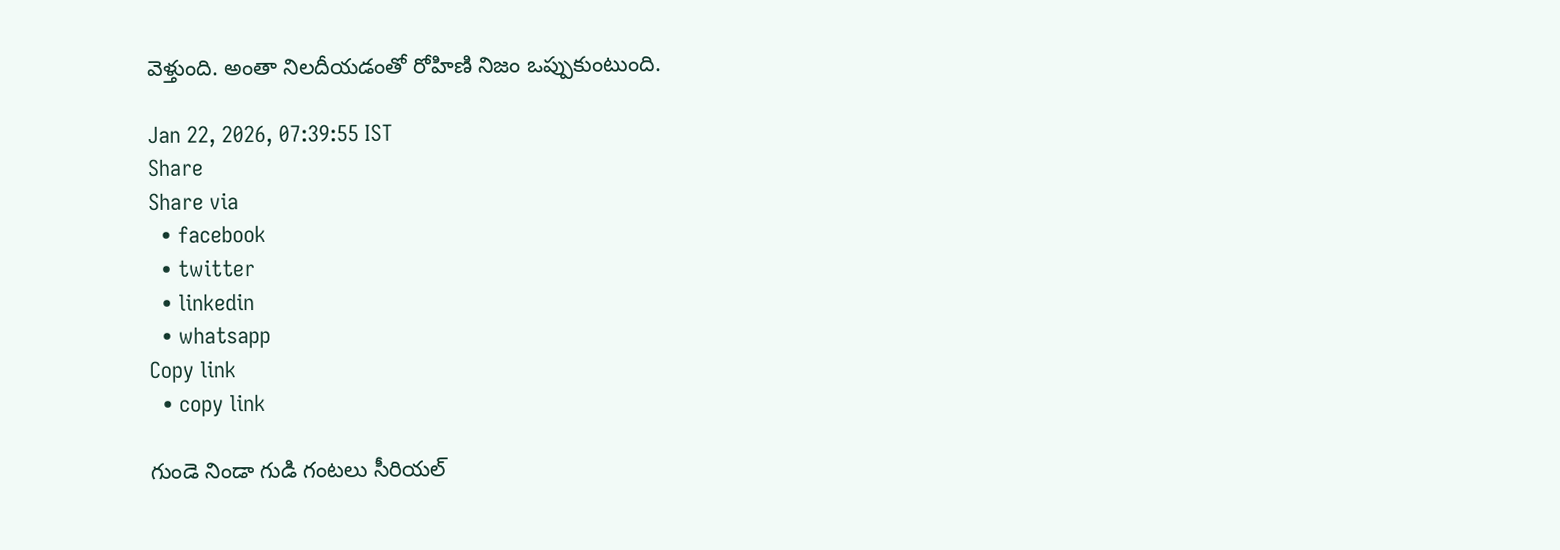వెళ్తుంది. అంతా నిలదీయడంతో రోహిణి నిజం ఒప్పుకుంటుంది.

Jan 22, 2026, 07:39:55 IST
Share
Share via
  • facebook
  • twitter
  • linkedin
  • whatsapp
Copy link
  • copy link

గుండె నిండా గుడి గంటలు సీరియల్‌‌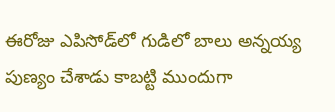ఈరోజు ఎపిసోడ్‌లో గుడిలో బాలు అన్నయ్య పుణ్యం చేశాడు కాబట్టి ముందుగా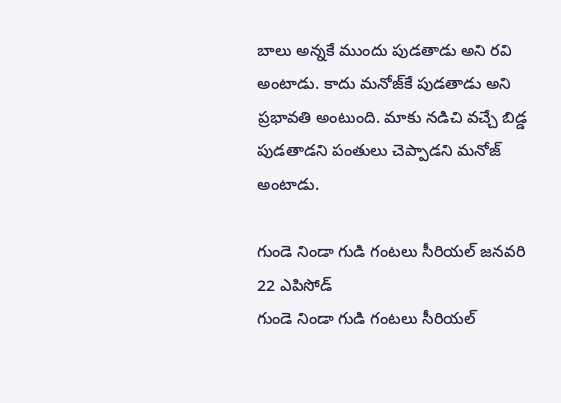బాలు అన్నకే ముందు పుడతాడు అని రవి అంటాడు. కాదు మనోజ్‌కే పుడతాడు అని ప్రభావతి అంటుంది. మాకు నడిచి వచ్చే బిడ్డ పుడతాడని పంతులు చెప్పాడని మనోజ్ అంటాడు.

గుండె నిండా గుడి గంటలు సీరియల్ జనవరి 22 ఎపిసోడ్‌
గుండె నిండా గుడి గంటలు సీరియల్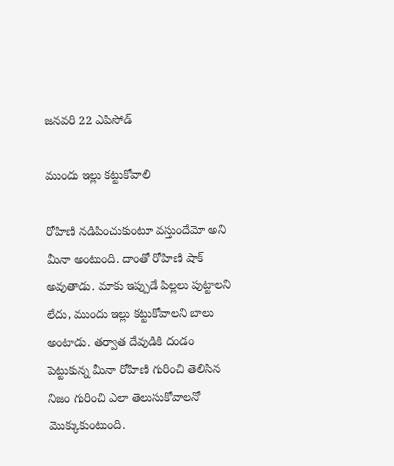జనవరి 22 ఎపిసోడ్‌

ముందు ఇల్లు కట్టుకోవాలి

రోహిణి నడిపించుకుంటూ వస్తుందేమో అని మీనా అంటుంది. దాంతో రోహిణి షాక్ అవుతాడు. మాకు ఇప్పుడే పిల్లలు పుట్టాలని లేదు, ముందు ఇల్లు కట్టుకోవాలని బాలు అంటాడు. తర్వాత దేవుడికి దండం పెట్టుకున్న మీనా రోహిణి గురించి తెలిసిన నిజం గురించి ఎలా తెలుసుకోవాలనో మొక్కుకుంటుంది.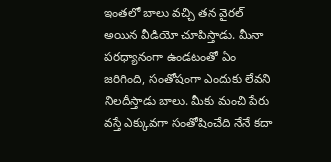ఇంతలో బాలు వచ్చి తన వైరల్ అయిన వీడియో చూపిస్తాడు. మీనా పరధ్యానంగా ఉండటంతో ఏం జరిగింది, సంతోషంగా ఎందుకు లేవని నిలదీస్తాడు బాలు. మీకు మంచి పేరు వస్తే ఎక్కువగా సంతోషించేది నేనే కదా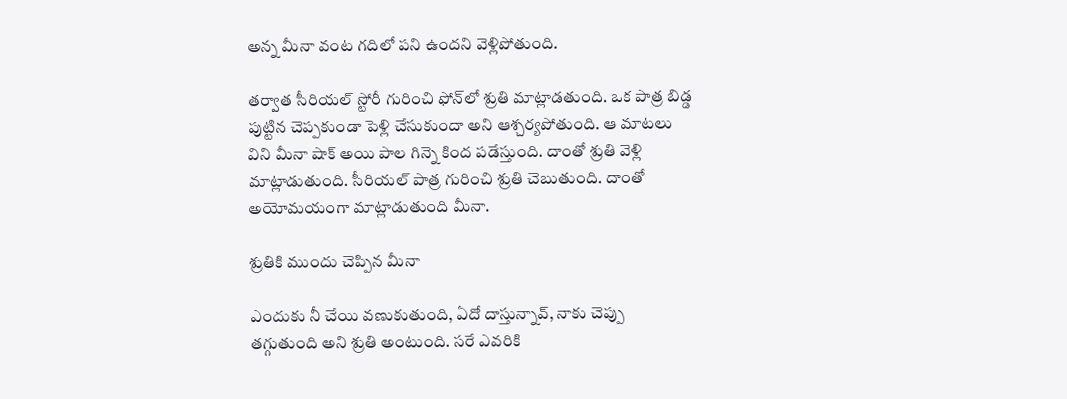అన్న మీనా వంట గదిలో పని ఉందని వెళ్లిపోతుంది.

తర్వాత సీరియల్ స్టోరీ గురించి ఫోన్‌లో శ్రుతి మాట్లాడతుంది. ఒక పాత్ర బిడ్డ పుట్టిన చెప్పకుండా పెళ్లి చేసుకుందా అని ఆశ్చర్యపోతుంది. ఆ మాటలు విని మీనా షాక్ అయి పాల గిన్నె కింద పడేస్తుంది. దాంతో శ్రుతి వెళ్లి మాట్లాడుతుంది. సీరియల్ పాత్ర గురించి శ్రుతి చెబుతుంది. దాంతో అయోమయంగా మాట్లాడుతుంది మీనా.

శ్రుతికి ముందు చెప్పిన మీనా

ఎందుకు నీ చేయి వణుకుతుంది, ఏదో దాస్తున్నావ్, నాకు చెప్పు తగ్గుతుంది అని శ్రుతి అంటుంది. సరే ఎవరికి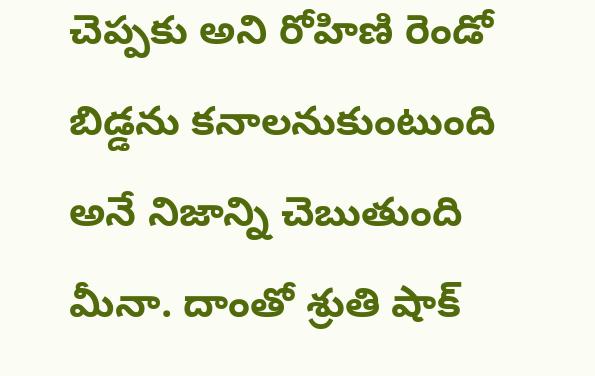చెప్పకు అని రోహిణి రెండో బిడ్డను కనాలనుకుంటుంది అనే నిజాన్ని చెబుతుంది మీనా. దాంతో శ్రుతి షాక్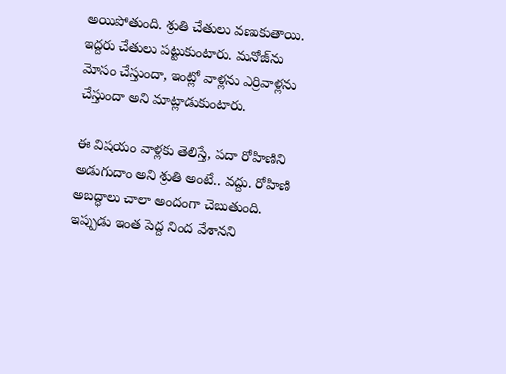అయిపోతుంది. శ్రుతి చేతులు వణుకుతాయి. ఇద్దరు చేతులు పట్టుకుంటారు. మనోజ్‌ను మోసం చేస్తుందా, ఇంట్లో వాళ్లను ఎర్రివాళ్లను చేస్తుందా అని మాట్లాడుకుంటారు.

ఈ విషయం వాళ్లకు తెలిస్తే, పదా రోహిణిని అడుగుదాం అని శ్రుతి అంటే.. వద్దు. రోహిణి అబద్ధాలు చాలా అందంగా చెబుతుంది. ఇప్పుడు ఇంత పెద్ద నింద వేశానని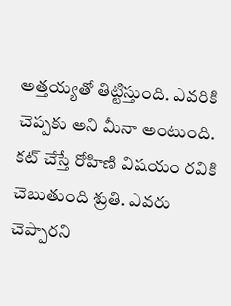అత్తయ్యతో తిట్టిస్తుంది. ఎవరికి చెప్పకు అని మీనా అంటుంది. కట్ చేస్తే రోహిణి విషయం రవికి చెబుతుంది శ్రుతి. ఎవరు చెప్పారని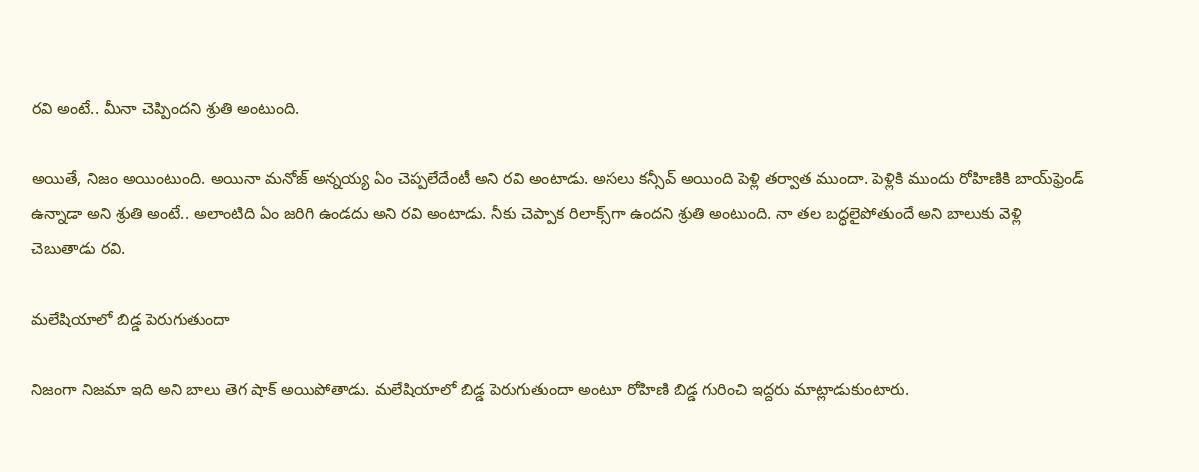రవి అంటే.. మీనా చెప్పిందని శ్రుతి అంటుంది.

అయితే, నిజం అయింటుంది. అయినా మనోజ్ అన్నయ్య ఏం చెప్పలేదేంటీ అని రవి అంటాడు. అసలు కన్సీవ్ అయింది పెళ్లి తర్వాత ముందా. పెళ్లికి ముందు రోహిణికి బాయ్‌ఫ్రెండ్ ఉన్నాడా అని శ్రుతి అంటే.. అలాంటిది ఏం జరిగి ఉండదు అని రవి అంటాడు. నీకు చెప్పాక రిలాక్స్‌గా ఉందని శ్రుతి అంటుంది. నా తల బద్ధలైపోతుందే అని బాలుకు వెళ్లి చెబుతాడు రవి.

మలేషియాలో బిడ్డ పెరుగుతుందా

నిజంగా నిజమా ఇది అని బాలు తెగ షాక్ అయిపోతాడు. మలేషియాలో బిడ్డ పెరుగుతుందా అంటూ రోహిణి బిడ్డ గురించి ఇద్దరు మాట్లాడుకుంటారు.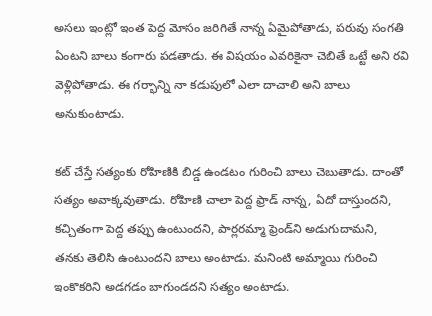అసలు ఇంట్లో ఇంత పెద్ద మోసం జరిగితే నాన్న ఏమైపోతాడు, పరువు సంగతి ఏంటని బాలు కంగారు పడతాడు. ఈ విషయం ఎవరికైనా చెబితే ఒట్టే అని రవి వెళ్లిపోతాడు. ఈ గర్భాన్ని నా కడుపులో ఎలా దాచాలి అని బాలు అనుకుంటాడు.

కట్ చేస్తే సత్యంకు రోహిణికి బిడ్డ ఉండటం గురించి బాలు చెబుతాడు. దాంతో సత్యం అవాక్కవుతాడు. రోహిణి చాలా పెద్ద ఫ్రాడ్ నాన్న, ఏదో దాస్తుందని, కచ్చితంగా పెద్ద తప్పు ఉంటుందని, పార్లరమ్మా ఫ్రెండ్‌ని అడుగుదామని, తనకు తెలిసి ఉంటుందని బాలు అంటాడు. మనింటి అమ్మాయి గురించి ఇంకొకరిని అడగడం బాగుండదని సత్యం అంటాడు.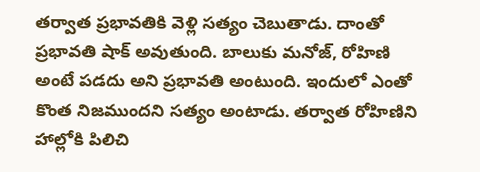తర్వాత ప్రభావతికి వెళ్లి సత్యం చెబుతాడు. దాంతో ప్రభావతి షాక్ అవుతుంది. బాలుకు మనోజ్, రోహిణి అంటే పడదు అని ప్రభావతి అంటుంది. ఇందులో ఎంతో కొంత నిజముందని సత్యం అంటాడు. తర్వాత రోహిణిని హాల్లోకి పిలిచి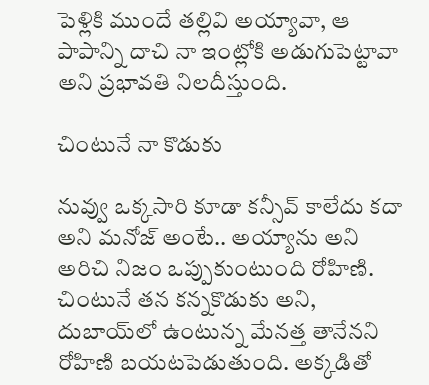పెళ్లికి ముందే తల్లివి అయ్యావా, ఆ పాపాన్ని దాచి నా ఇంట్లోకి అడుగుపెట్టావా అని ప్రభావతి నిలదీస్తుంది.

చింటునే నా కొడుకు

నువ్వు ఒక్కసారి కూడా కన్సీవ్ కాలేదు కదా అని మనోజ్ అంటే.. అయ్యాను అని అరిచి నిజం ఒప్పుకుంటుంది రోహిణి. చింటునే తన కన్నకొడుకు అని, దుబాయ్‌లో ఉంటున్న మేనత్త తానేనని రోహిణి బయటపెడుతుంది. అక్కడితో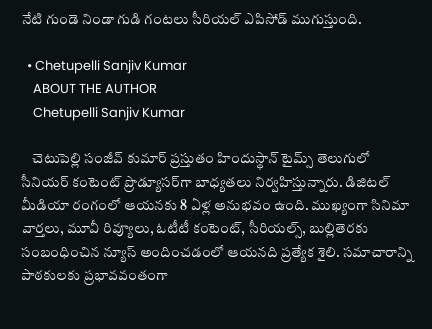నేటి గుండె నిండా గుడి గంటలు సీరియల్ ఎపిసోడ్ ముగుస్తుంది.

  • Chetupelli Sanjiv Kumar
    ABOUT THE AUTHOR
    Chetupelli Sanjiv Kumar

    చెటుపెల్లి సంజీవ్ కుమార్ ప్రస్తుతం హిందుస్థాన్ టైమ్స్ తెలుగులో సీనియర్ కంటెంట్ ప్రొడ్యూసర్‌గా బాధ్యతలు నిర్వహిస్తున్నారు. డిజిటల్ మీడియా రంగంలో ఆయనకు 8 ఏళ్ల అనుభవం ఉంది. ముఖ్యంగా సినిమా వార్తలు, మూవీ రివ్యూలు, ఓటీటీ కంటెంట్, సీరియల్స్, బుల్లితెరకు సంబంధించిన న్యూస్ అందించడంలో ఆయనది ప్రత్యేక శైలి. సమాచారాన్ని పాఠకులకు ప్రభావవంతంగా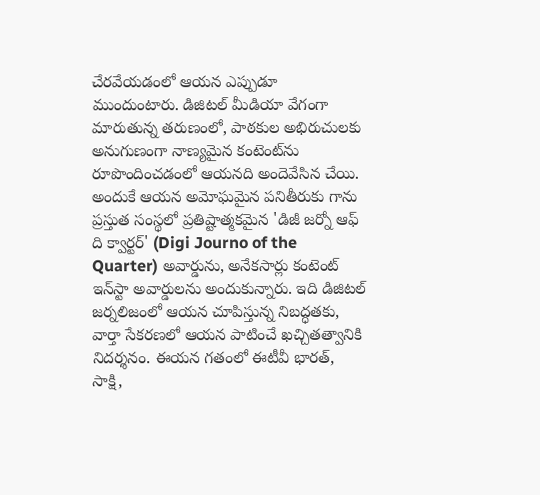చేరవేయడంలో ఆయన ఎప్పుడూ ముందుంటారు. డిజిటల్ మీడియా వేగంగా మారుతున్న తరుణంలో, పాఠకుల అభిరుచులకు అనుగుణంగా నాణ్యమైన కంటెంట్‌ను రూపొందించడంలో ఆయనది అందెవేసిన చేయి. అందుకే ఆయన అమోఘమైన పనితీరుకు గాను ప్రస్తుత సంస్థలో ప్రతిష్టాత్మకమైన 'డిజీ జర్నో ఆఫ్ ది క్వార్టర్' (Digi Journo of the Quarter) అవార్డును, అనేకసార్లు కంటెంట్ ఇన్‌స్టా అవార్డులను అందుకున్నారు. ఇది డిజిటల్ జర్నలిజంలో ఆయన చూపిస్తున్న నిబద్ధతకు, వార్తా సేకరణలో ఆయన పాటించే ఖచ్చితత్వానికి నిదర్శనం. ఈయన గతంలో ఈటీవీ భారత్, సాక్షి,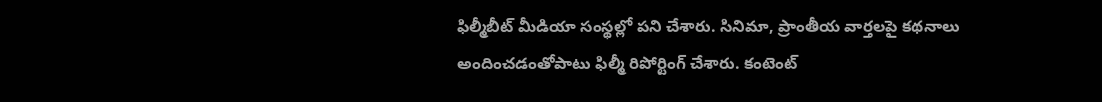ఫిల్మీబీట్ మీడియా సంస్థల్లో పని చేశారు. సినిమా, ప్రాంతీయ వార్తలపై కథనాలు అందించడంతోపాటు ఫిల్మీ రిపోర్టింగ్ చేశారు. కంటెంట్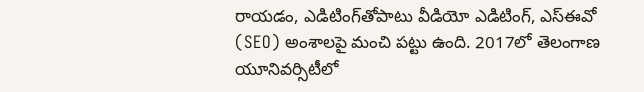రాయడం, ఎడిటింగ్‌తోపాటు వీడియో ఎడిటింగ్, ఎస్‌ఈవో (SEO) అంశాలపై మంచి పట్టు ఉంది. 2017లో తెలంగాణ యూనివర్సిటీలో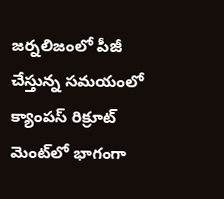జర్నలిజంలో పీజీ చేస్తున్న సమయంలో క్యాంపస్ రిక్రూట్ మెంట్‌లో భాగంగా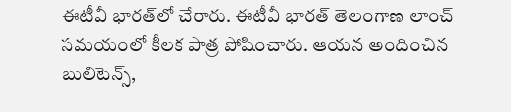ఈటీవీ భారత్‌లో చేరారు. ఈటీవీ భారత్ తెలంగాణ లాంచ్ సమయంలో కీలక పాత్ర పోషించారు. ఆయన అందించిన బులిటెన్స్,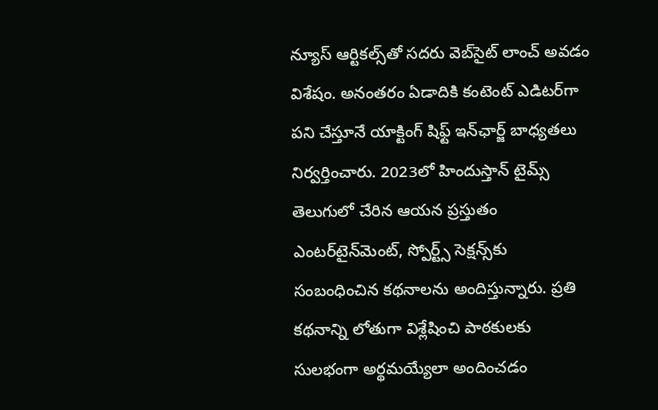న్యూస్ ఆర్టికల్స్‌తో సదరు వెబ్‌సైట్ లాంచ్ అవడం విశేషం. అనంతరం ఏడాదికి కంటెంట్ ఎడిటర్‌గా పని చేస్తూనే యాక్టింగ్ షిఫ్ట్ ఇన్‌ఛార్జ్ బాధ్యతలు నిర్వర్తించారు. 2023లో హిందుస్తాన్ టైమ్స్ తెలుగులో చేరిన ఆయన ప్రస్తుతం ఎంటర్‌టైన్‌మెంట్, స్పోర్ట్స్ సెక్షన్స్‌కు సంబంధించిన కథనాలను అందిస్తున్నారు. ప్రతి కథనాన్ని లోతుగా విశ్లేషించి పాఠకులకు సులభంగా అర్థమయ్యేలా అందించడం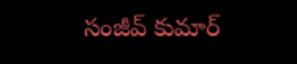సంజీవ్ కుమార్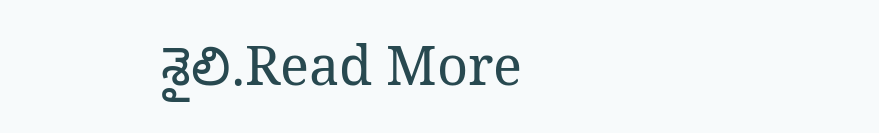శైలి.Read More